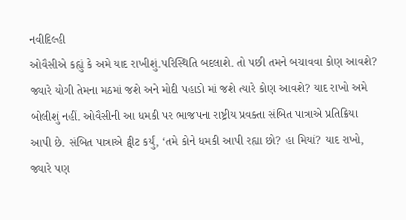નવીદિલ્હી
ઓવૈસીએ કહ્યું કે અમે યાદ રાખીશું.પરિસ્થિતિ બદલાશે. તો પછી તમને બચાવવા કોણ આવશે? જ્યારે યોગી તેમના મઠમાં જશે અને મોદી પહાડો માં જશે ત્યારે કોણ આવશે? યાદ રાખો અમે બોલીશું નહીં. ઓવૈસીની આ ધમકી પર ભાજપના રાષ્ટ્રીય પ્રવક્તા સંબિત પાત્રાએ પ્રતિક્રિયા આપી છે. સંબિત પાત્રાએ ટ્વીટ કર્યું, ‘તમે કોને ધમકી આપી રહ્યા છો? હા મિયાં? યાદ રાખો, જ્યારે પણ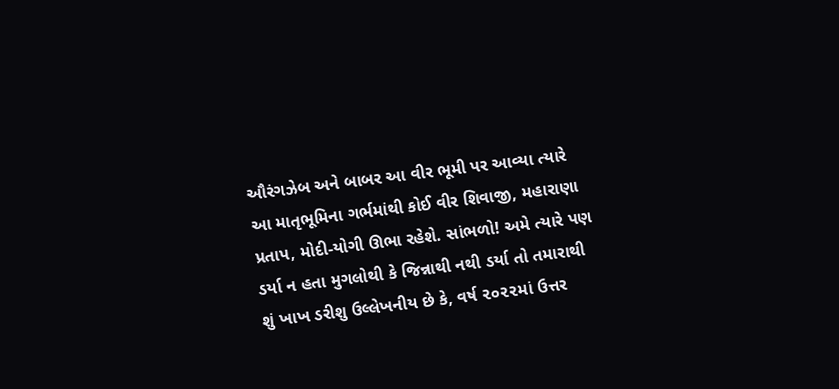ઔરંગઝેબ અને બાબર આ વીર ભૂમી પર આવ્યા ત્યારે આ માતૃભૂમિના ગર્ભમાંથી કોઈ વીર શિવાજી, મહારાણા પ્રતાપ, મોદી-યોગી ઊભા રહેશે. સાંભળો! અમે ત્યારે પણ ડર્યા ન હતા મુગલોથી કે જિન્નાથી નથી ડર્યા તો તમારાથી શું ખાખ ડરીશુ ઉલ્લેખનીય છે કે, વર્ષ ૨૦૨૨માં ઉત્તર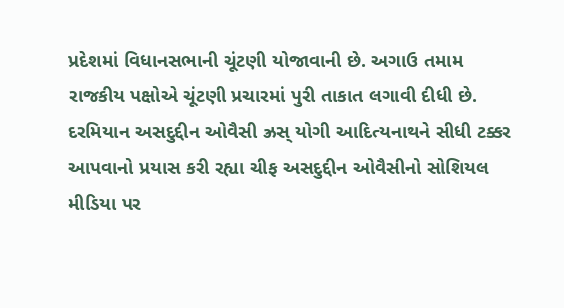પ્રદેશમાં વિધાનસભાની ચૂંટણી યોજાવાની છે. અગાઉ તમામ રાજકીય પક્ષોએ ચૂંટણી પ્રચારમાં પુરી તાકાત લગાવી દીધી છે. દરમિયાન અસદુદ્દીન ઓવૈસી ઝ્રસ્ યોગી આદિત્યનાથને સીધી ટક્કર આપવાનો પ્રયાસ કરી રહ્યા ચીફ અસદુદ્દીન ઓવૈસીનો સોશિયલ મીડિયા પર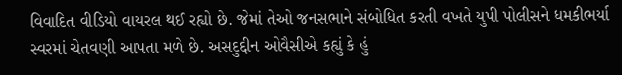વિવાદિત વીડિયો વાયરલ થઈ રહ્યો છે. જેમાં તેઓ જનસભાને સંબોધિત કરતી વખતે યુપી પોલીસને ધમકીભર્યા સ્વરમાં ચેતવણી આપતા મળે છે. અસદુદ્દીન ઓવૈસીએ કહ્યું કે હું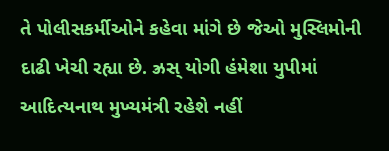તે પોલીસકર્મીઓને કહેવા માંગે છે જેઓ મુસ્લિમોની દાઢી ખેચી રહ્યા છે. ઝ્રસ્ યોગી હંમેશા યુપીમાં આદિત્યનાથ મુખ્યમંત્રી રહેશે નહીં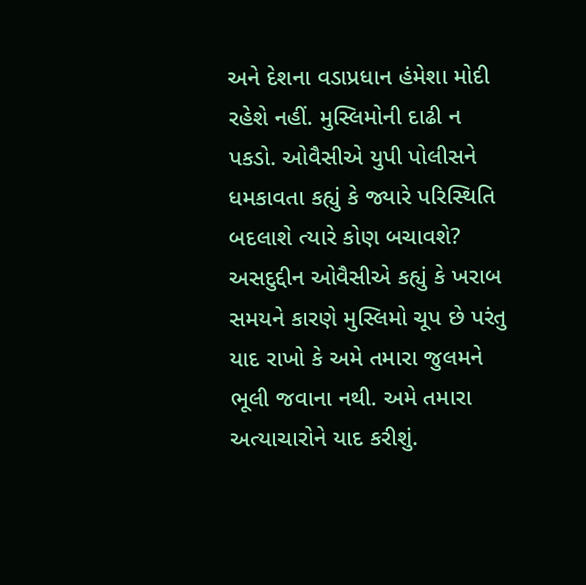અને દેશના વડાપ્રધાન હંમેશા મોદી રહેશે નહીં. મુસ્લિમોની દાઢી ન પકડો. ઓવૈસીએ યુપી પોલીસને ધમકાવતા કહ્યું કે જ્યારે પરિસ્થિતિ બદલાશે ત્યારે કોણ બચાવશે? અસદુદ્દીન ઓવૈસીએ કહ્યું કે ખરાબ સમયને કારણે મુસ્લિમો ચૂપ છે પરંતુ યાદ રાખો કે અમે તમારા જુલમને ભૂલી જવાના નથી. અમે તમારા અત્યાચારોને યાદ કરીશું.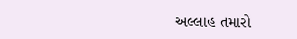અલ્લાહ તમારો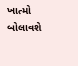ખાત્મો બોલાવશે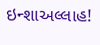ઇન્શાઅલ્લાહ!